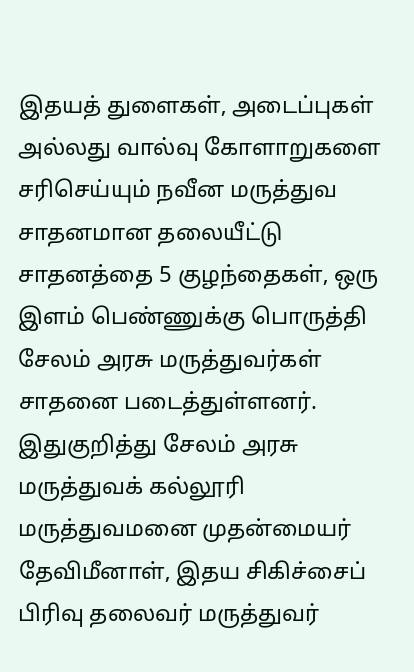இதயத் துளைகள், அடைப்புகள் அல்லது வால்வு கோளாறுகளை சரிசெய்யும் நவீன மருத்துவ சாதனமான தலையீட்டு சாதனத்தை 5 குழந்தைகள், ஒரு இளம் பெண்ணுக்கு பொருத்தி சேலம் அரசு மருத்துவர்கள் சாதனை படைத்துள்ளனர்.
இதுகுறித்து சேலம் அரசு மருத்துவக் கல்லூரி மருத்துவமனை முதன்மையர் தேவிமீனாள், இதய சிகிச்சைப் பிரிவு தலைவர் மருத்துவர்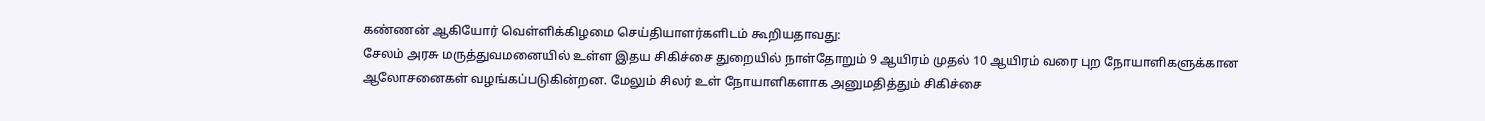கண்ணன் ஆகியோர் வெள்ளிக்கிழமை செய்தியாளர்களிடம் கூறியதாவது:
சேலம் அரசு மருத்துவமனையில் உள்ள இதய சிகிச்சை துறையில் நாள்தோறும் 9 ஆயிரம் முதல் 10 ஆயிரம் வரை புற நோயாளிகளுக்கான ஆலோசனைகள் வழங்கப்படுகின்றன. மேலும் சிலர் உள் நோயாளிகளாக அனுமதித்தும் சிகிச்சை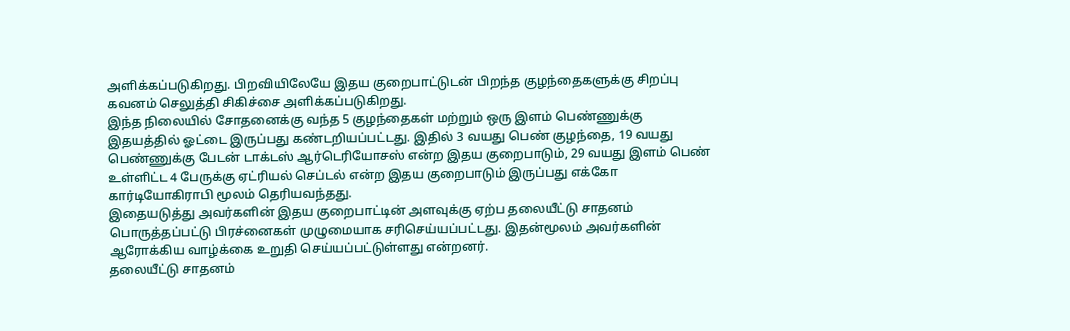அளிக்கப்படுகிறது. பிறவியிலேயே இதய குறைபாட்டுடன் பிறந்த குழந்தைகளுக்கு சிறப்பு கவனம் செலுத்தி சிகிச்சை அளிக்கப்படுகிறது.
இந்த நிலையில் சோதனைக்கு வந்த 5 குழந்தைகள் மற்றும் ஒரு இளம் பெண்ணுக்கு இதயத்தில் ஓட்டை இருப்பது கண்டறியப்பட்டது. இதில் 3 வயது பெண் குழந்தை, 19 வயது பெண்ணுக்கு பேடன் டாக்டஸ் ஆர்டெரியோசஸ் என்ற இதய குறைபாடும், 29 வயது இளம் பெண் உள்ளிட்ட 4 பேருக்கு ஏட்ரியல் செப்டல் என்ற இதய குறைபாடும் இருப்பது எக்கோ கார்டியோகிராபி மூலம் தெரியவந்தது.
இதையடுத்து அவர்களின் இதய குறைபாட்டின் அளவுக்கு ஏற்ப தலையீட்டு சாதனம் பொருத்தப்பட்டு பிரச்னைகள் முழுமையாக சரிசெய்யப்பட்டது. இதன்மூலம் அவர்களின் ஆரோக்கிய வாழ்க்கை உறுதி செய்யப்பட்டுள்ளது என்றனர்.
தலையீட்டு சாதனம்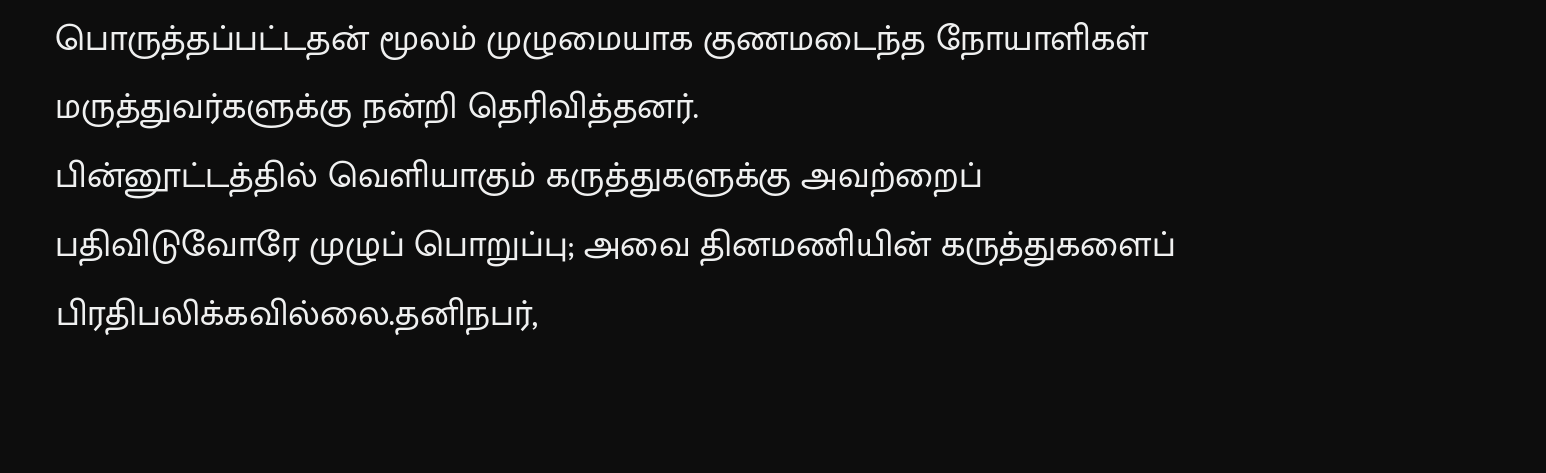பொருத்தப்பட்டதன் மூலம் முழுமையாக குணமடைந்த நோயாளிகள் மருத்துவர்களுக்கு நன்றி தெரிவித்தனர்.
பின்னூட்டத்தில் வெளியாகும் கருத்துகளுக்கு அவற்றைப் பதிவிடுவோரே முழுப் பொறுப்பு; அவை தினமணியின் கருத்துகளைப் பிரதிபலிக்கவில்லை.தனிநபர்,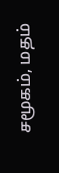சமூகம், மதம்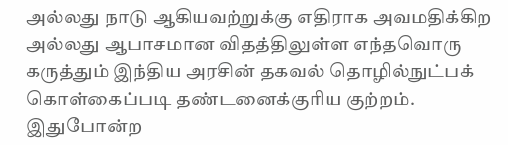அல்லது நாடு ஆகியவற்றுக்கு எதிராக அவமதிக்கிற அல்லது ஆபாசமான விதத்திலுள்ள எந்தவொரு கருத்தும் இந்திய அரசின் தகவல் தொழில்நுட்பக் கொள்கைப்படி தண்டனைக்குரிய குற்றம். இதுபோன்ற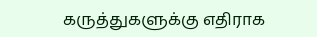கருத்துகளுக்கு எதிராக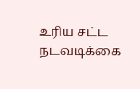உரிய சட்ட நடவடிக்கை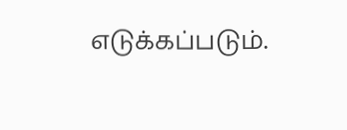எடுக்கப்படும்.